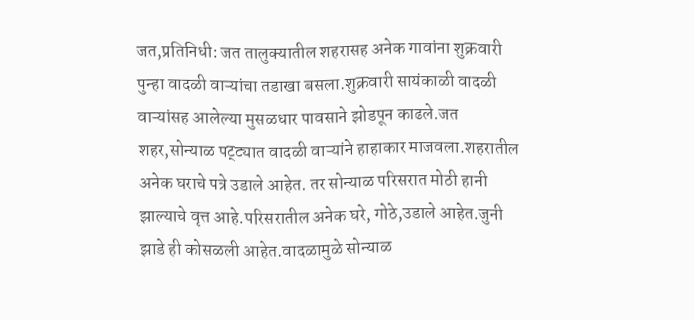जत,प्रतिनिधी: जत तालुक्यातील शहरासह अनेक गावांना शुक्रवारी पुन्हा वादळी वाऱ्यांचा तडाखा बसला.शुक्रवारी सायंकाळी वादळी वाऱ्यांसह आलेल्या मुसळधार पावसाने झोडपून काढले.जत शहर,सोन्याळ पट्ट्यात वादळी वाऱ्यांने हाहाकार माजवला.शहरातील अनेक घराचे पत्रे उडाले आहेत. तर सोन्याळ परिसरात मोठी हानी झाल्याचे वृत्त आहे.परिसरातील अनेक घरे, गोठे,उडाले आहेत.जुनी झाडे ही कोसळली आहेत.वादळामुळे सोन्याळ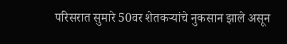परिसरात सुमारे 50वर शेतकऱ्यांचे नुकसान झाले असून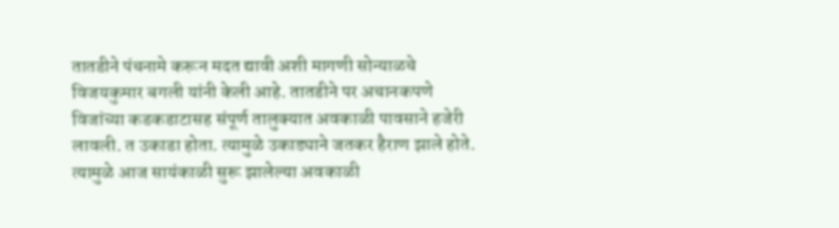तातडीने पंचनामे करून मदत द्यावी अशी मागणी सोन्याळचे विजयकुमार बगली यांनी केली आहे. तातडीने पर अचानकपणे विजांच्या कडकडाटासह संपूर्ण तालुक्यात अवकाळी पावसाने हजेरी लावली. त उकाडा होता. त्यामुळे उकाड्याने जतकर हैराण झाले होते. त्यामुळे आज सायंकाळी सुरू झालेल्या अवकाळी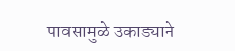पावसामुळे उकाड्याने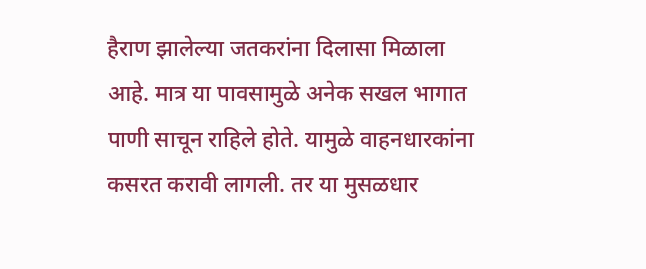हैराण झालेल्या जतकरांना दिलासा मिळाला आहे. मात्र या पावसामुळे अनेक सखल भागात पाणी साचून राहिले होते. यामुळे वाहनधारकांना कसरत करावी लागली. तर या मुसळधार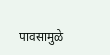पावसामुळे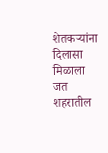शेतकऱ्यांना दिलासा मिळाला
जत शहरातील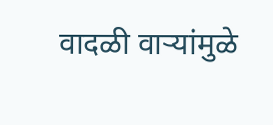वादळी वाऱ्यांमुळे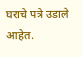घराचे पत्रे उडाले आहेत.